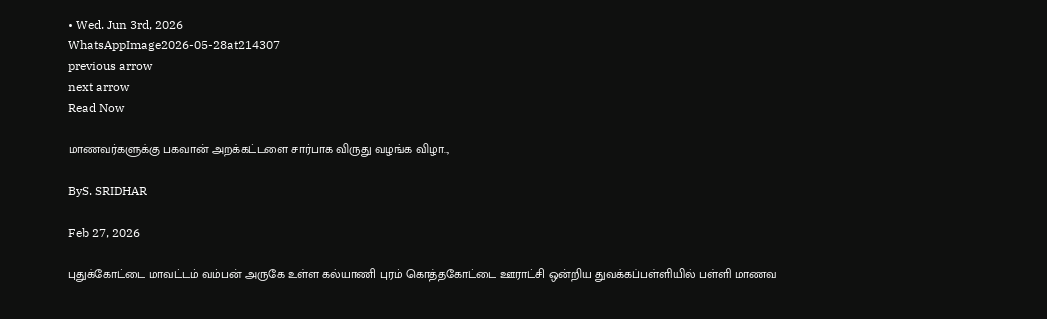• Wed. Jun 3rd, 2026
WhatsAppImage2026-05-28at214307
previous arrow
next arrow
Read Now

மாணவர்களுக்கு பகவான் அறக்கட்டளை சார்பாக விருது வழங்க விழா..,

ByS. SRIDHAR

Feb 27, 2026

புதுக்கோட்டை மாவட்டம் வம்பன் அருகே உள்ள கல்யாணி புரம் கொத்தகோட்டை ஊராட்சி ஒன்றிய துவக்கப்பள்ளியில் பள்ளி மாணவ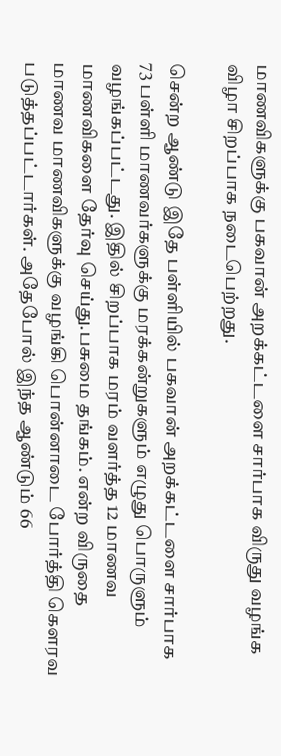மாணவிகளுக்கு பகவான் அறக்கட்டளை சார்பாக விருது வழங்க விழா சிறப்பாக நடைபெற்றது.

சென்ற ஆண்டு இதே பள்ளியில் பகவான் அறக்கட்டளை சார்பாக 73 பள்ளி மாணவர்களுக்கு மரக்கன்றுகளும் எழுது பொருளும் வழங்கப்பட்டது. இதில் சிறப்பாக மரம் வளர்த்த 12 மாணவ மாணவிகளை தேர்வு செய்து.பசுமை தங்கம். என்ற விருதை மாணவ மாணவிகளுக்கு வழங்கி பொன்னாடை போர்த்தி கௌரவ படுத்தப்பட்டார்கள். அதேபோல் இந்த ஆண்டும் 66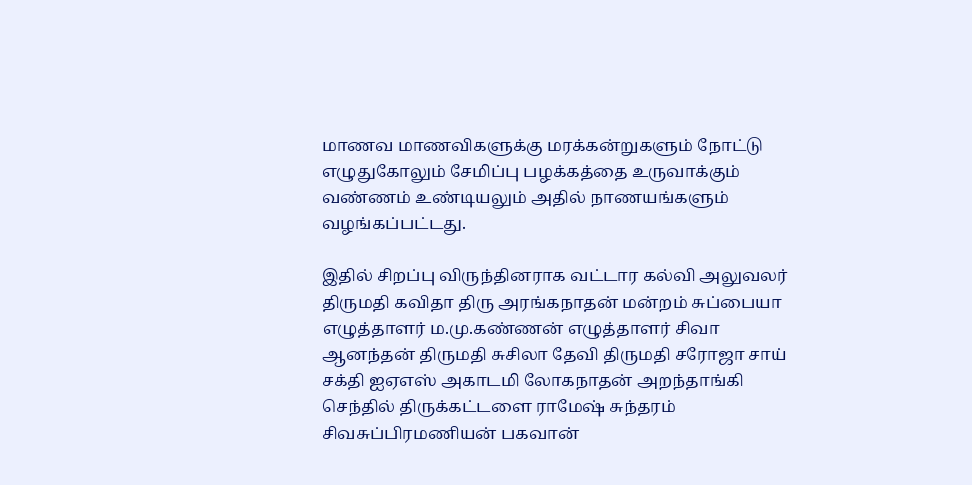மாணவ மாணவிகளுக்கு மரக்கன்றுகளும் நோட்டு எழுதுகோலும் சேமிப்பு பழக்கத்தை உருவாக்கும் வண்ணம் உண்டியலும் அதில் நாணயங்களும் வழங்கப்பட்டது.

இதில் சிறப்பு விருந்தினராக வட்டார கல்வி அலுவலர் திருமதி கவிதா திரு அரங்கநாதன் மன்றம் சுப்பையா எழுத்தாளர் ம.மு.கண்ணன் எழுத்தாளர் சிவா ஆனந்தன் திருமதி சுசிலா தேவி திருமதி சரோஜா சாய் சக்தி ஐஏஎஸ் அகாடமி லோகநாதன் அறந்தாங்கி செந்தில் திருக்கட்டளை ராமேஷ் சுந்தரம் சிவசுப்பிரமணியன் பகவான்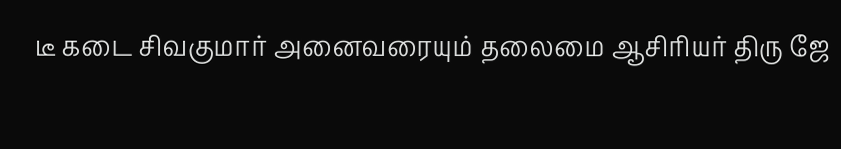டீ கடை சிவகுமார் அனைவரையும் தலைமை ஆசிரியர் திரு ஜே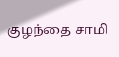குழந்தை சாமி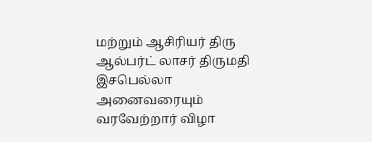மற்றும் ஆசிரியர் திரு ஆல்பர்ட் லாசர் திருமதி இசபெல்லா அனைவரையும் வரவேற்றார் விழா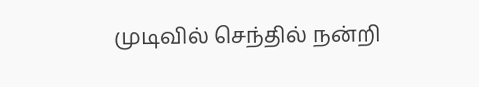முடிவில் செந்தில் நன்றி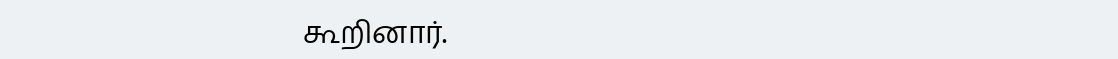கூறினார்.